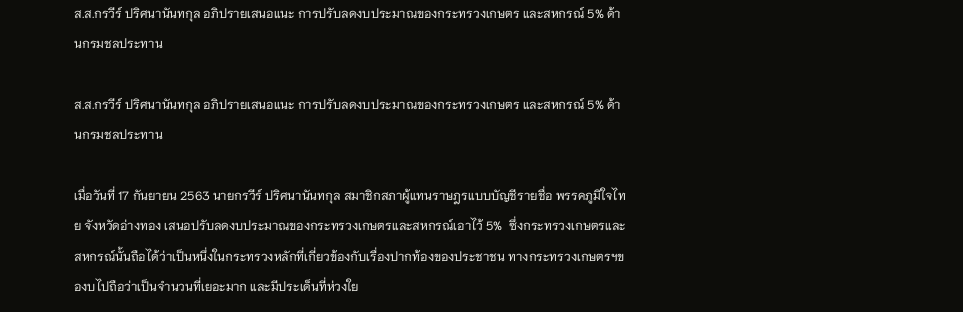ส.ส.กรวีร์ ปริศนานันทกุล อภิปรายเสนอแนะ การปรับลดงบประมาณของกระทรวงเกษตร และสหกรณ์ 5% ด้านกรมชลประทาน

ส.ส.กรวีร์ ปริศนานันทกุล อภิปรายเสนอแนะ การปรับลดงบประมาณของกระทรวงเกษตร และสหกรณ์ 5% ด้านกรมชลประทาน

เมื่อวันที่ 17 กันยายน 2563 นายกรวีร์ ปริศนานันทกุล สมาชิกสภาผู้แทนราษฎรแบบบัญชีรายชื่อ พรรคภูมิใจไทย จังหวัดอ่างทอง เสนอปรับลดงบประมาณของกระทรวงเกษตรและสหกรณ์เอาไว้ 5%  ซึ่งกระทรวงเกษตรและสหกรณ์นั้นถือได้ว่าเป็นหนึ่งในกระทรวงหลักที่เกี่ยวข้องกับเรื่องปากท้องของประชาชน ทางกระทรวงเกษตรฯของบไปถือว่าเป็นจำนวนที่เยอะมาก และมีประเด็นที่ห่วงใย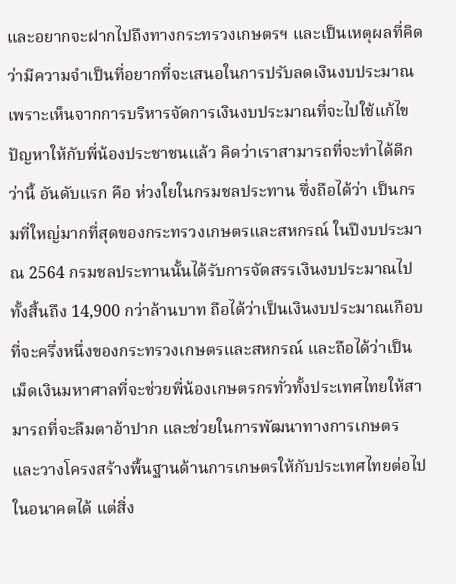และอยากจะฝากไปถึงทางกระทรวงเกษตรฯ และเป็นเหตุผลที่คิดว่ามีความจำเป็นที่อยากที่จะเสนอในการปรับลดเงินงบประมาณ เพราะเห็นจากการบริหารจัดการเงินงบประมาณที่จะไปใช้แก้ไขปัญหาให้กับพี่น้องประชาชนแล้ว คิดว่าเราสามารถที่จะทำได้ดีกว่านี้ อันดับแรก คือ ห่วงใยในกรมชลประทาน ซึ่งถือได้ว่า เป็นกรมที่ใหญ่มากที่สุดของกระทรวงเกษตรและสหกรณ์ ในปีงบประมาณ 2564 กรมชลประทานนั้นได้รับการจัดสรรเงินงบประมาณไปทั้งสิ้นถึง 14,900 กว่าล้านบาท ถือได้ว่าเป็นเงินงบประมาณเกือบที่จะครึ่งหนึ่งของกระทรวงเกษตรและสหกรณ์ และถือได้ว่าเป็นเม็ดเงินมหาศาลที่จะช่วยพี่น้องเกษตรกรทั่วทั้งประเทศไทยให้สามารถที่จะลืมตาอ้าปาก และช่วยในการพัฒนาทางการเกษตร และวางโครงสร้างพื้นฐานด้านการเกษตรให้กับประเทศไทยต่อไปในอนาคตได้ แต่สิ่ง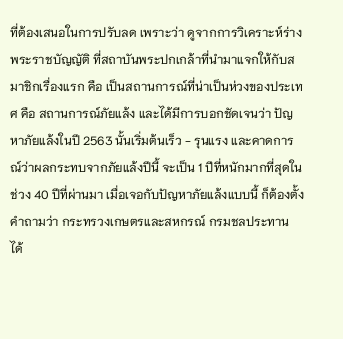ที่ต้องเสนอในการปรับลด เพราะว่า ดูจากการวิเคราะห์ร่างพระราชบัญญัติ ที่สถาบันพระปกเกล้าที่นำมาแจกให้กับสมาชิกเรื่องแรก คือ เป็นสถานการณ์ที่น่าเป็นห่วงของประเทศ คือ สถานการณ์ภัยแล้ง และได้มีการบอกชัดเจนว่า ปัญหาภัยแล้งในปี 2563 นั้นเริ่มต้นเร็ว - รุนแรง และคาดการณ์ว่าผลกระทบจากภัยแล้งปีนี้ จะเป็น 1 ปีที่หนักมากที่สุดในช่วง 40 ปีที่ผ่านมา เมื่อเจอกับปัญหาภัยแล้งแบบนี้ ก็ต้องตั้งคำถามว่า กระทรวงเกษตรและสหกรณ์ กรมชลประทาน ได้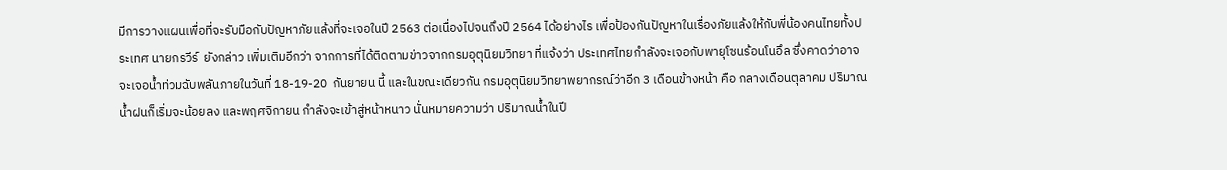มีการวางแผนเพื่อที่จะรับมือกับปัญหาภัยแล้งที่จะเจอในปี 2563 ต่อเนื่องไปจนถึงปี 2564 ได้อย่างไร เพื่อป้องกันปัญหาในเรื่องภัยแล้งให้กับพี่น้องคนไทยทั้งประเทศ นายกรวีร์  ยังกล่าว เพิ่มเติมอีกว่า จากการที่ได้ติดตามข่าวจากกรมอุตุนิยมวิทยา ที่แจ้งว่า ประเทศไทยกำลังจะเจอกับพายุโซนร้อนโนอึล ซึ่งคาดว่าอาจจะเจอน้ำท่วมฉับพลันภายในวันที่ 18-19-20  กันยายน นี้ และในขณะเดียวกัน กรมอุตุนิยมวิทยาพยากรณ์ว่าอีก 3 เดือนข้างหน้า คือ กลางเดือนตุลาคม ปริมาณน้ำฝนก็เริ่มจะน้อยลง และพฤศจิกายน กำลังจะเข้าสู่หน้าหนาว นั่นหมายความว่า ปริมาณน้ำในปี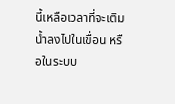นี้เหลือเวลาที่จะเติมน้ำลงไปในเขื่อน หรือในระบบ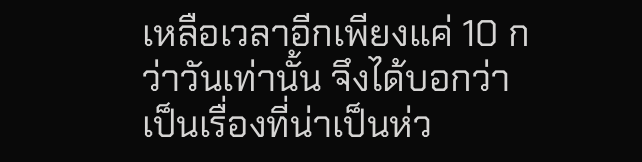เหลือเวลาอีกเพียงแค่ 10 กว่าวันเท่านั้น จึงได้บอกว่า เป็นเรื่องที่น่าเป็นห่ว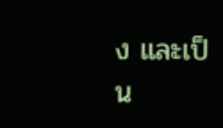ง และเป็น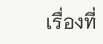เรื่องที่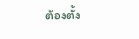ต้องตั้ง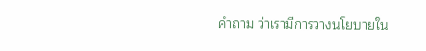คำถาม ว่าเรามีการวางนโยบายใน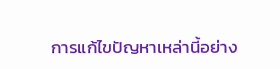การแก้ไขปัญหาเหล่านี้อย่าง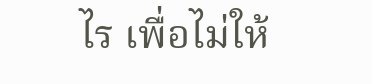ไร เพื่อไม่ให้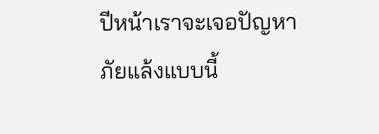ปีหน้าเราจะเจอปัญหาภัยแล้งแบบนี้